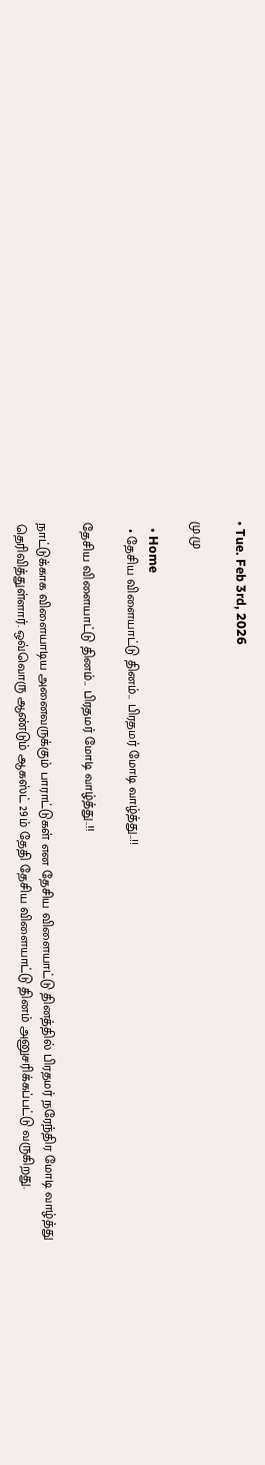• Tue. Feb 3rd, 2026

மு.மு

  • Home
  • தேசிய விளையாட்டு தினம்.. பிரதமர் மோடி வாழ்த்து..!!

தேசிய விளையாட்டு தினம்.. பிரதமர் மோடி வாழ்த்து..!!

நாட்டுக்காக விளையாடிய அனைவருக்கும் பாராட்டுகள் என தேசிய விளையாட்டு தினத்தில் பிரதமர் நரேந்திர மோடி வாழ்த்து தெரிவித்துள்ளார். ஒவ்வொரு ஆண்டும் ஆகஸ்ட் 29ம் தேதி தேசிய விளையாட்டு தினம் அனுசரிக்கப்பட்டு வருகிறது.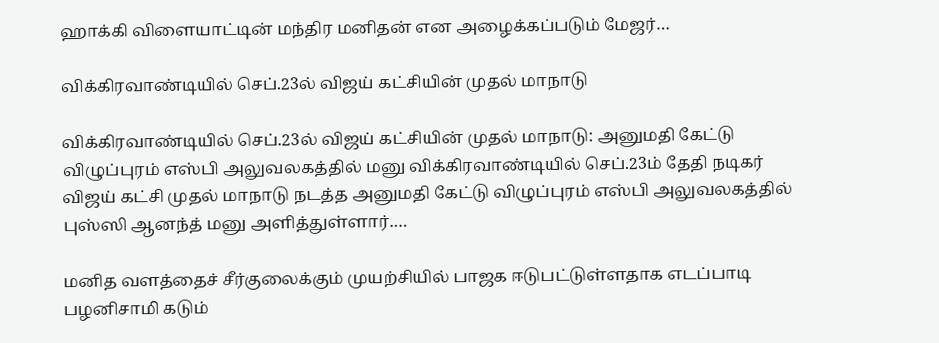ஹாக்கி விளையாட்டின் மந்திர மனிதன் என அழைக்கப்படும் மேஜர்…

விக்கிரவாண்டியில் செப்.23ல் விஜய் கட்சியின் முதல் மாநாடு

விக்கிரவாண்டியில் செப்.23ல் விஜய் கட்சியின் முதல் மாநாடு: அனுமதி கேட்டு விழுப்புரம் எஸ்பி அலுவலகத்தில் மனு விக்கிரவாண்டியில் செப்.23ம் தேதி நடிகர் விஜய் கட்சி முதல் மாநாடு நடத்த அனுமதி கேட்டு விழுப்புரம் எஸ்பி அலுவலகத்தில் புஸ்ஸி ஆனந்த் மனு அளித்துள்ளார்.…

மனித வளத்தைச் சீர்குலைக்கும் முயற்சியில் பாஜக ஈடுபட்டுள்ளதாக எடப்பாடி பழனிசாமி கடும்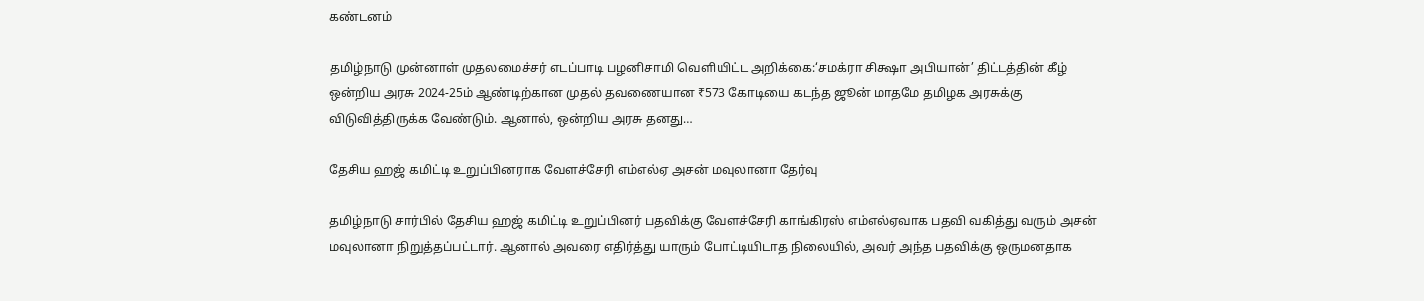கண்டனம்

தமிழ்நாடு முன்னாள் முதலமைச்சர் எடப்பாடி பழனிசாமி வெளியிட்ட அறிக்கை:‘சமக்ரா சிக்ஷா அபியான்’ திட்டத்தின் கீழ் ஒன்றிய அரசு 2024-25ம் ஆண்டிற்கான முதல் தவணையான ₹573 கோடியை கடந்த ஜூன் மாதமே தமிழக அரசுக்கு விடுவித்திருக்க வேண்டும். ஆனால், ஒன்றிய அரசு தனது…

தேசிய ஹஜ் கமிட்டி உறுப்பினராக வேளச்சேரி எம்எல்ஏ அசன் மவுலானா தேர்வு

தமிழ்நாடு சார்பில் தேசிய ஹஜ் கமிட்டி உறுப்பினர் பதவிக்கு வேளச்சேரி காங்கிரஸ் எம்எல்ஏவாக பதவி வகித்து வரும் அசன் மவுலானா நிறுத்தப்பட்டார். ஆனால் அவரை எதிர்த்து யாரும் போட்டியிடாத நிலையில், அவர் அந்த பதவிக்கு ஒருமனதாக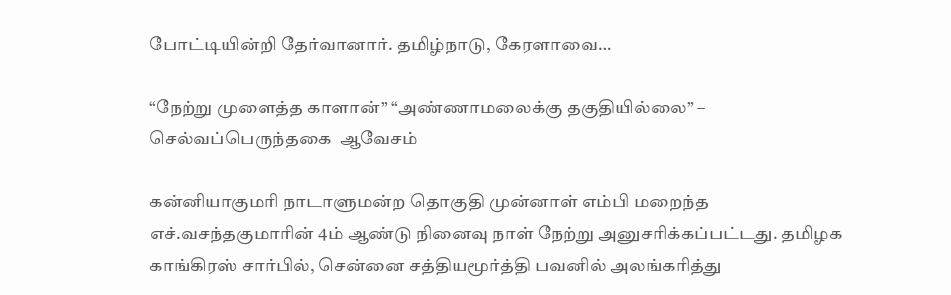போட்டியின்றி தேர்வானார். தமிழ்நாடு, கேரளாவை…

“நேற்று முளைத்த காளான்” “அண்ணாமலைக்கு தகுதியில்லை” – செல்வப்பெருந்தகை  ஆவேசம்

கன்னியாகுமரி நாடாளுமன்ற தொகுதி முன்னாள் எம்பி மறைந்த எச்.வசந்தகுமாரின் 4ம் ஆண்டு நினைவு நாள் நேற்று அனுசரிக்கப்பட்டது. தமிழக காங்கிரஸ் சார்பில், சென்னை சத்தியமூர்த்தி பவனில் அலங்கரித்து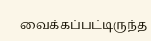வைக்கப்பட்டிருந்த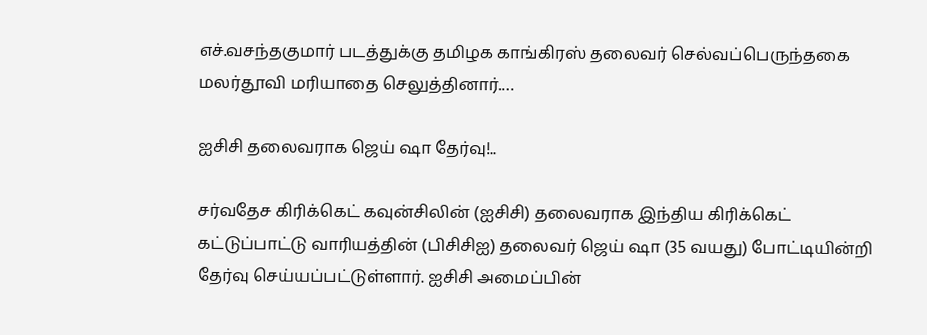எச்.வசந்தகுமார் படத்துக்கு தமிழக காங்கிரஸ் தலைவர் செல்வப்பெருந்தகை மலர்தூவி மரியாதை செலுத்தினார்.…

ஐசிசி தலைவராக ஜெய் ஷா தேர்வு!..

சர்வதேச கிரிக்கெட் கவுன்சிலின் (ஐசிசி) தலைவராக இந்திய கிரிக்கெட் கட்டுப்பாட்டு வாரியத்தின் (பிசிசிஐ) தலைவர் ஜெய் ஷா (35 வயது) போட்டியின்றி தேர்வு செய்யப்பட்டுள்ளார். ஐசிசி அமைப்பின்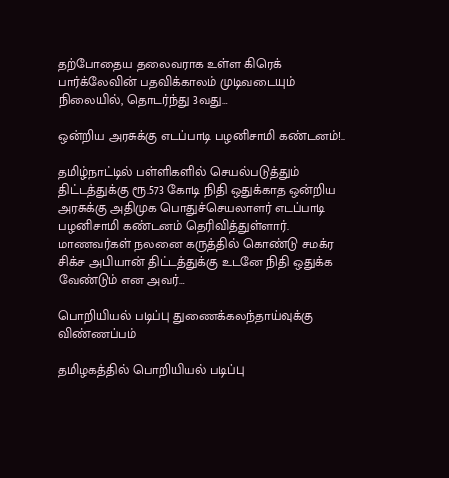தற்போதைய தலைவராக உள்ள கிரெக் பார்க்லேவின் பதவிக்காலம் முடிவடையும் நிலையில், தொடர்ந்து 3வது…

ஒன்றிய அரசுக்கு எடப்பாடி பழனிசாமி கண்டனம்!..

தமிழ்நாட்டில் பள்ளிகளில் செயல்படுத்தும் திட்டத்துக்கு ரூ.573 கோடி நிதி ஒதுக்காத ஒன்றிய அரசுக்கு அதிமுக பொதுச்செயலாளர் எடப்பாடி பழனிசாமி கண்டனம் தெரிவித்துள்ளார். மாணவர்கள் நலனை கருத்தில் கொண்டு சமக்ர சிக்ச அபியான் திட்டத்துக்கு உடனே நிதி ஒதுக்க வேண்டும் என அவர்…

பொறியியல் படிப்பு துணைக்கலந்தாய்வுக்கு விண்ணப்பம்

தமிழகத்தில் பொறியியல் படிப்பு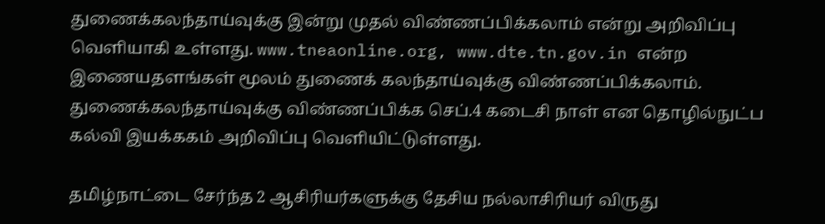துணைக்கலந்தாய்வுக்கு இன்று முதல் விண்ணப்பிக்கலாம் என்று அறிவிப்பு வெளியாகி உள்ளது. www.tneaonline.org, www.dte.tn.gov.in என்ற இணையதளங்கள் மூலம் துணைக் கலந்தாய்வுக்கு விண்ணப்பிக்கலாம். துணைக்கலந்தாய்வுக்கு விண்ணப்பிக்க செப்.4 கடைசி நாள் என தொழில்நுட்ப கல்வி இயக்ககம் அறிவிப்பு வெளியிட்டுள்ளது.

தமிழ்நாட்டை சேர்ந்த 2 ஆசிரியர்களுக்கு தேசிய நல்லாசிரியர் விருது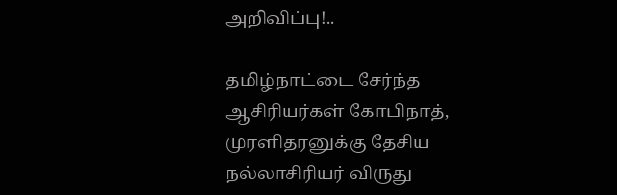அறிவிப்பு!..

தமிழ்நாட்டை சேர்ந்த ஆசிரியர்கள் கோபிநாத், முரளிதரனுக்கு தேசிய நல்லாசிரியர் விருது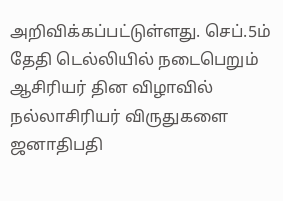அறிவிக்கப்பட்டுள்ளது. செப்.5ம் தேதி டெல்லியில் நடைபெறும் ஆசிரியர் தின விழாவில் நல்லாசிரியர் விருதுகளை ஜனாதிபதி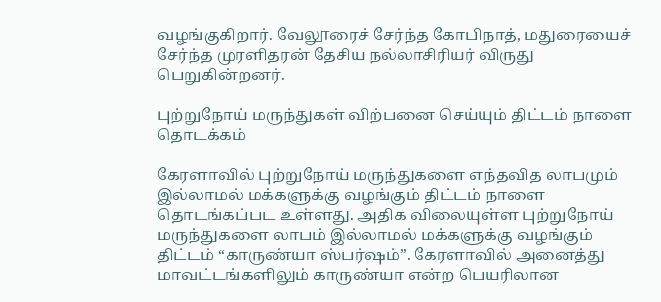வழங்குகிறார். வேலூரைச் சேர்ந்த கோபிநாத், மதுரையைச் சேர்ந்த முரளிதரன் தேசிய நல்லாசிரியர் விருது பெறுகின்றனர்.

புற்றுநோய் மருந்துகள் விற்பனை செய்யும் திட்டம் நாளை தொடக்கம்

கேரளாவில் புற்றுநோய் மருந்துகளை எந்தவித லாபமும் இல்லாமல் மக்களுக்கு வழங்கும் திட்டம் நாளை தொடங்கப்பட உள்ளது. அதிக விலையுள்ள புற்றுநோய் மருந்துகளை லாபம் இல்லாமல் மக்களுக்கு வழங்கும் திட்டம் “காருண்யா ஸ்பர்ஷம்”. கேரளாவில் அனைத்து மாவட்டங்களிலும் காருண்யா என்ற பெயரிலான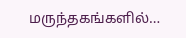மருந்தகங்களில்…